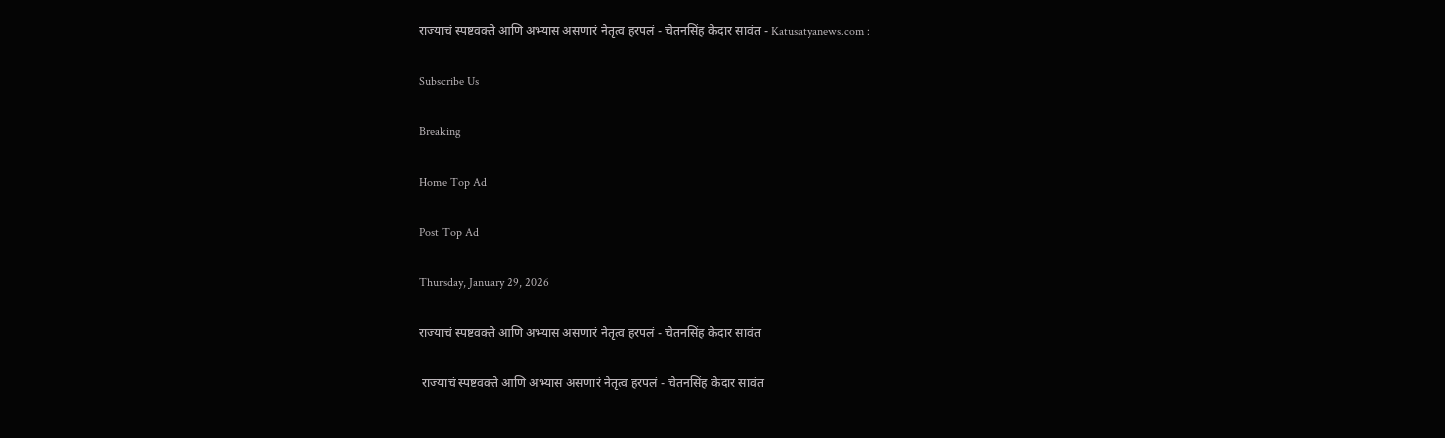राज्याचं स्पष्टवक्ते आणि अभ्यास असणारं नेतृत्व हरपलं - चेतनसिंह केदार सावंत - Katusatyanews.com :

Subscribe Us

Breaking

Home Top Ad

Post Top Ad

Thursday, January 29, 2026

राज्याचं स्पष्टवक्ते आणि अभ्यास असणारं नेतृत्व हरपलं - चेतनसिंह केदार सावंत

 राज्याचं स्पष्टवक्ते आणि अभ्यास असणारं नेतृत्व हरपलं - चेतनसिंह केदार सावंत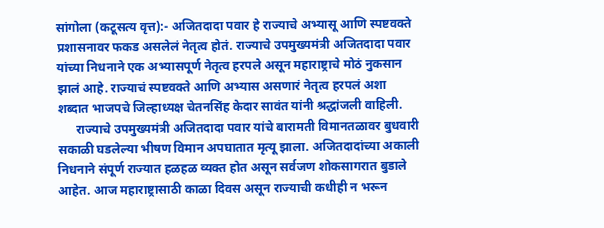सांगोला (कटूसत्य वृत्त):- अजितदादा पवार हे राज्याचे अभ्यासू आणि स्पष्टवक्ते प्रशासनावर फकड असलेलं नेतृत्व होतं. राज्याचे उपमुख्यमंत्री अजितदादा पवार यांच्या निधनाने एक अभ्यासपूर्ण नेतृत्व हरपले असून महाराष्ट्राचे मोठं नुकसान झालं आहे. राज्याचं स्पष्टवक्ते आणि अभ्यास असणारं नेतृत्व हरपलं अशा शब्दात भाजपचे जिल्हाध्यक्ष चेतनसिंह केदार सावंत यांनी श्रद्धांजली वाहिली.
      राज्याचे उपमुख्यमंत्री अजितदादा पवार यांचे बारामती विमानतळावर बुधवारी सकाळी घडलेल्या भीषण विमान अपघातात मृत्यू झाला. अजितदादांच्या अकाली निधनाने संपूर्ण राज्यात हळहळ व्यक्त होत असून सर्वजण शोकसागरात बुडाले आहेत. आज महाराष्ट्रासाठी काळा दिवस असून राज्याची कधीही न भरून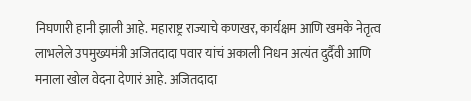निघणारी हानी झाली आहे. महाराष्ट्र राज्याचे कणखर, कार्यक्षम आणि खमके नेतृत्व लाभलेले उपमुख्यमंत्री अजितदादा पवार यांचं अकाली निधन अत्यंत दुर्दैवी आणि मनाला खोल वेदना देणारं आहे. अजितदादा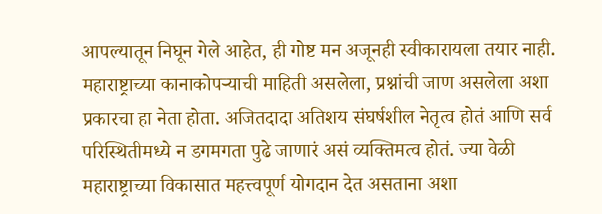आपल्यातून निघून गेले आहेत, ही गोष्ट मन अजूनही स्वीकारायला तयार नाही. महाराष्ट्राच्या कानाकोपऱ्याची माहिती असलेला, प्रश्नांची जाण असलेला अशा प्रकारचा हा नेता होता. अजितदादा अतिशय संघर्षशील नेतृत्व होतं आणि सर्व परिस्थितीमध्ये न डगमगता पुढे जाणारं असं व्यक्तिमत्व होतं. ज्या वेळी महाराष्ट्राच्या विकासात महत्त्वपूर्ण योगदान देत असताना अशा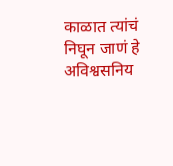काळात त्यांचं निघून जाणं हे अविश्वसनिय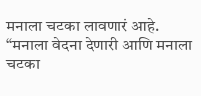मनाला चटका लावणारं आहे. “मनाला वेदना देणारी आणि मनाला चटका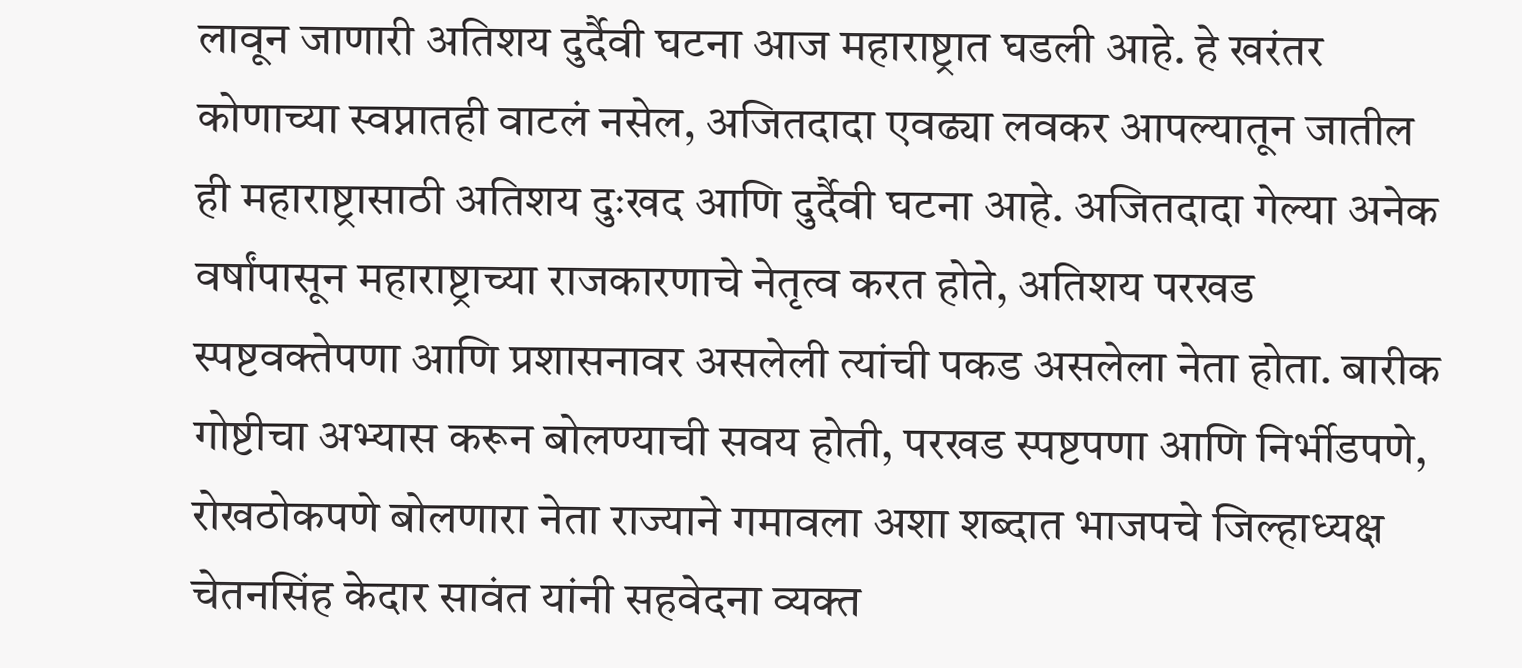लावून जाणारी अतिशय दुर्दैवी घटना आज महाराष्ट्रात घडली आहे. हे खरंतर कोणाच्या स्वप्नातही वाटलं नसेल, अजितदादा एवढ्या लवकर आपल्यातून जातील ही महाराष्ट्रासाठी अतिशय दुःखद आणि दुर्दैवी घटना आहे. अजितदादा गेल्या अनेक वर्षांपासून महाराष्ट्राच्या राजकारणाचे नेतृत्व करत होते, अतिशय परखड स्पष्टवक्तेपणा आणि प्रशासनावर असलेली त्यांची पकड असलेला नेता होता. बारीक गोष्टीचा अभ्यास करून बोलण्याची सवय होती, परखड स्पष्टपणा आणि निर्भीडपणे, रोखठोकपणे बोलणारा नेता राज्याने गमावला अशा शब्दात भाजपचे जिल्हाध्यक्ष चेतनसिंह केदार सावंत यांनी सहवेदना व्यक्त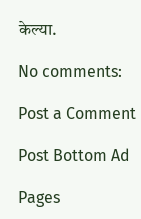केल्या.

No comments:

Post a Comment

Post Bottom Ad

Pages